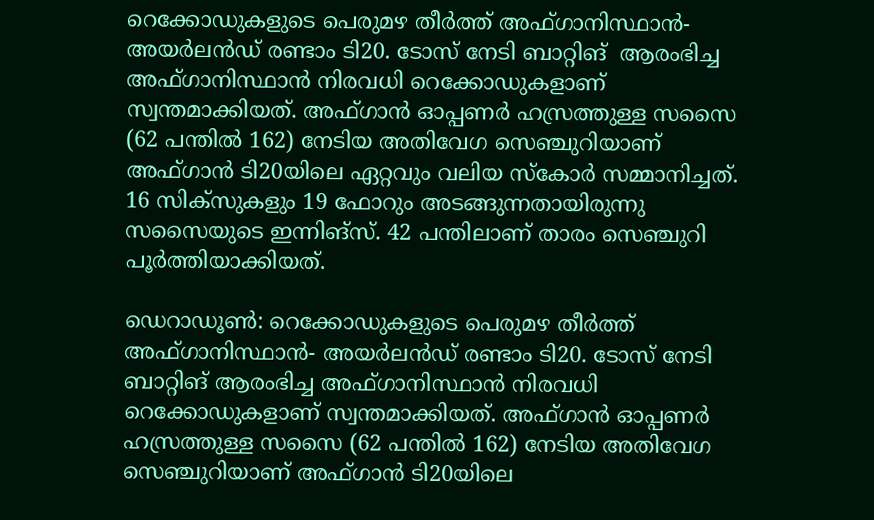റെക്കോഡുകളുടെ പെരുമഴ തീര്‍ത്ത് അഫ്ഗാനിസ്ഥാന്‍- അയര്‍ലന്‍ഡ് രണ്ടാം ടി20. ടോസ് നേടി ബാറ്റിങ്  ആരംഭിച്ച അഫ്ഗാനിസ്ഥാന്‍ നിരവധി റെക്കോഡുകളാണ് സ്വന്തമാക്കിയത്. അഫ്ഗാന്‍ ഓപ്പണര്‍ ഹസ്രത്തുള്ള സസൈ (62 പന്തില്‍ 162) നേടിയ അതിവേഗ സെഞ്ചുറിയാണ് അഫ്ഗാന്‍ ടി20യിലെ ഏറ്റവും വലിയ സ്‌കോര്‍ സമ്മാനിച്ചത്. 16 സിക്‌സുകളും 19 ഫോറും അടങ്ങുന്നതായിരുന്നു സസൈയുടെ ഇന്നിങ്‌സ്‌. 42 പന്തിലാണ് താരം സെഞ്ചുറി പൂര്‍ത്തിയാക്കിയത്.

ഡെറാഡൂണ്‍: റെക്കോഡുകളുടെ പെരുമഴ തീര്‍ത്ത് അഫ്ഗാനിസ്ഥാന്‍- അയര്‍ലന്‍ഡ് രണ്ടാം ടി20. ടോസ് നേടി ബാറ്റിങ് ആരംഭിച്ച അഫ്ഗാനിസ്ഥാന്‍ നിരവധി റെക്കോഡുകളാണ് സ്വന്തമാക്കിയത്. അഫ്ഗാന്‍ ഓപ്പണര്‍ ഹസ്രത്തുള്ള സസൈ (62 പന്തില്‍ 162) നേടിയ അതിവേഗ സെഞ്ചുറിയാണ് അഫ്ഗാന്‍ ടി20യിലെ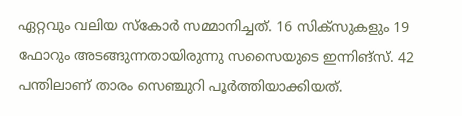ഏറ്റവും വലിയ സ്‌കോര്‍ സമ്മാനിച്ചത്. 16 സിക്‌സുകളും 19 ഫോറും അടങ്ങുന്നതായിരുന്നു സസൈയുടെ ഇന്നിങ്‌സ്‌. 42 പന്തിലാണ് താരം സെഞ്ചുറി പൂര്‍ത്തിയാക്കിയത്.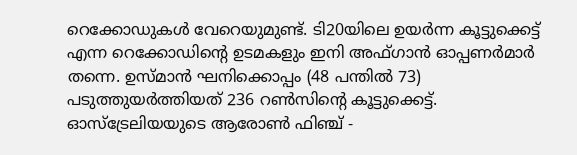റെക്കോഡുകള്‍ വേറെയുമുണ്ട്. ടി20യിലെ ഉയര്‍ന്ന കൂട്ടുക്കെട്ട് എന്ന റെക്കോഡിന്റെ ഉടമകളും ഇനി അഫ്ഗാന്‍ ഓപ്പണര്‍മാര്‍ തന്നെ. ഉസ്മാന്‍ ഘനിക്കൊപ്പം (48 പന്തില്‍ 73) പടുത്തുയര്‍ത്തിയത് 236 റണ്‍സിന്റെ കൂട്ടുക്കെട്ട്. ഓസ്‌ട്രേലിയയുടെ ആരോണ്‍ ഫിഞ്ച് -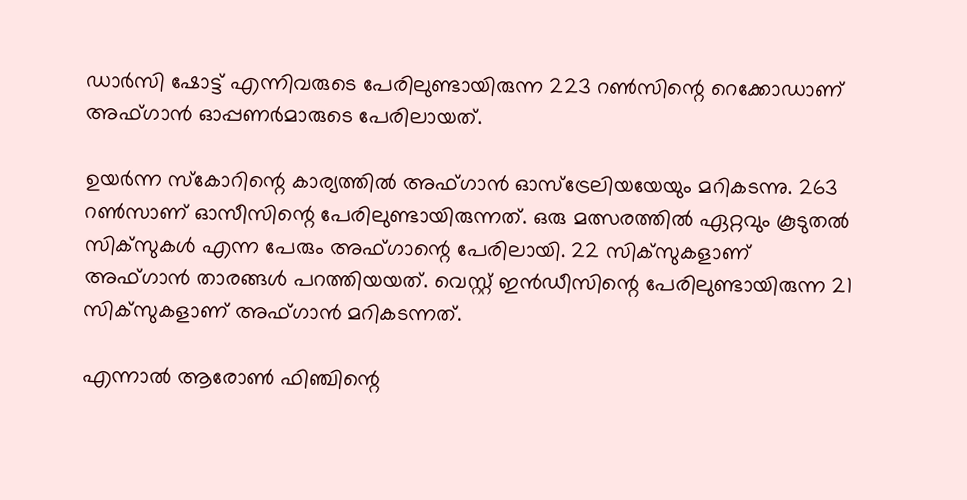ഡാര്‍സി ഷോട്ട് എന്നിവരുടെ പേരിലുണ്ടായിരുന്ന 223 റണ്‍സിന്റെ റെക്കോഡാണ് അഫ്ഗാന്‍ ഓപ്പണര്‍മാരുടെ പേരിലായത്.

ഉയര്‍ന്ന സ്‌കോറിന്റെ കാര്യത്തില്‍ അഫ്ഗാന്‍ ഓസ്‌ട്രേലിയയേയും മറികടന്നു. 263 റണ്‍സാണ് ഓസീസിന്റെ പേരിലുണ്ടായിരുന്നത്. ഒരു മത്സരത്തില്‍ ഏറ്റവും കൂടുതല്‍ സിക്‌സുകള്‍ എന്ന പേരും അഫ്ഗാന്റെ പേരിലായി. 22 സിക്‌സുകളാണ് അഫ്ഗാന്‍ താരങ്ങള്‍ പറത്തിയയത്. വെസ്റ്റ് ഇന്‍ഡീസിന്റെ പേരിലുണ്ടായിരുന്ന 21 സിക്‌സുകളാണ് അഫ്ഗാന്‍ മറികടന്നത്.

എന്നാല്‍ ആരോണ്‍ ഫിഞ്ചിന്റെ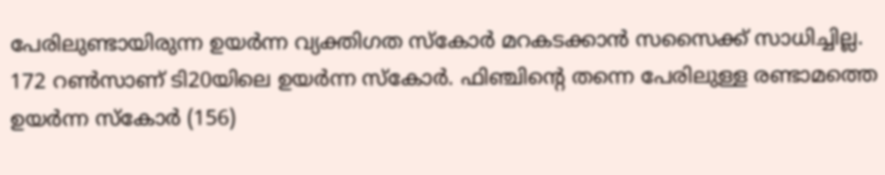പേരിലുണ്ടായിരുന്ന ഉയര്‍ന്ന വ്യക്തിഗത സ്‌കോര്‍ മറകടക്കാന്‍ സസൈക്ക് സാധിച്ചില്ല. 172 റണ്‍സാണ് ടി20യിലെ ഉയര്‍ന്ന സ്‌കോര്‍. ഫിഞ്ചിന്റെ തന്നെ പേരിലുള്ള രണ്ടാമത്തെ ഉയര്‍ന്ന സ്‌കോര്‍ (156)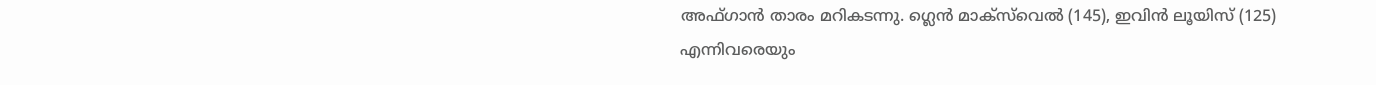അഫ്ഗാന്‍ താരം മറികടന്നു. ഗ്ലെന്‍ മാക്‌സ്‌വെല്‍ (145), ഇവിന്‍ ലൂയിസ് (125) എന്നിവരെയും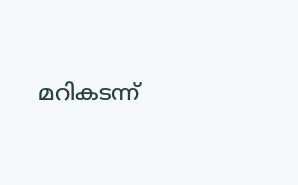മറികടന്ന്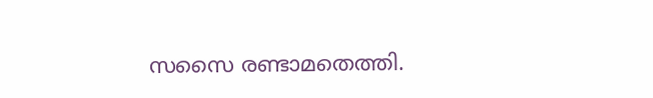സസൈ രണ്ടാമതെത്തി.